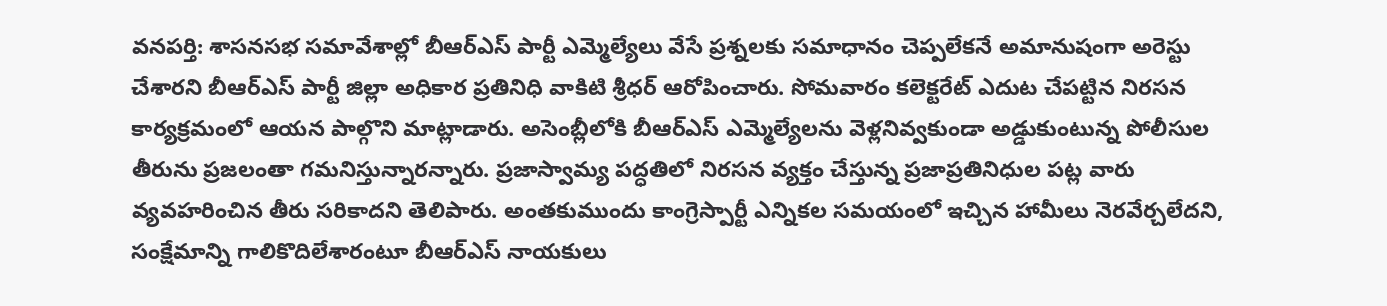వనపర్తి: శాసనసభ సమావేశాల్లో బీఆర్ఎస్ పార్టీ ఎమ్మెల్యేలు వేసే ప్రశ్నలకు సమాధానం చెప్పలేకనే అమానుషంగా అరెస్టు చేశారని బీఆర్ఎస్ పార్టీ జిల్లా అధికార ప్రతినిధి వాకిటి శ్రీధర్ ఆరోపించారు. సోమవారం కలెక్టరేట్ ఎదుట చేపట్టిన నిరసన కార్యక్రమంలో ఆయన పాల్గొని మాట్లాడారు. అసెంబ్లీలోకి బీఆర్ఎస్ ఎమ్మెల్యేలను వెళ్లనివ్వకుండా అడ్డుకుంటున్న పోలీసుల తీరును ప్రజలంతా గమనిస్తున్నారన్నారు. ప్రజాస్వామ్య పద్ధతిలో నిరసన వ్యక్తం చేస్తున్న ప్రజాప్రతినిధుల పట్ల వారు వ్యవహరించిన తీరు సరికాదని తెలిపారు. అంతకుముందు కాంగ్రెస్పార్టీ ఎన్నికల సమయంలో ఇచ్చిన హామీలు నెరవేర్చలేదని, సంక్షేమాన్ని గాలికొదిలేశారంటూ బీఆర్ఎస్ నాయకులు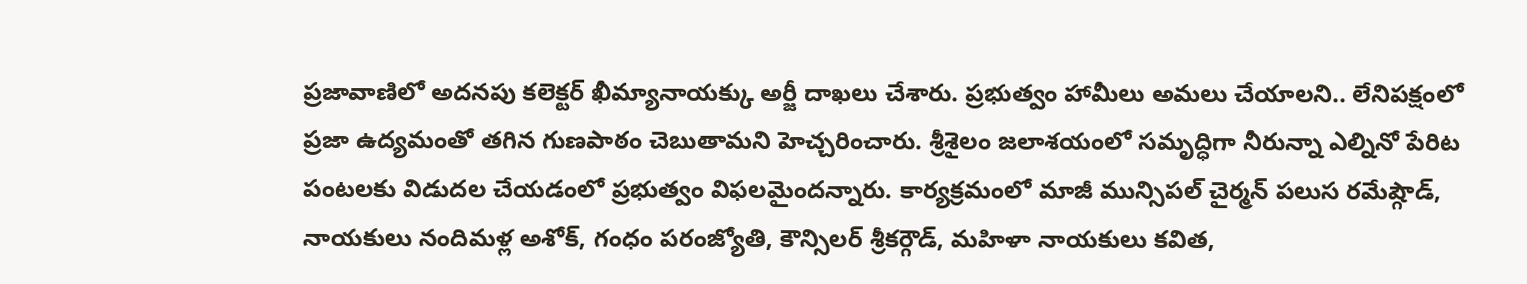ప్రజావాణిలో అదనపు కలెక్టర్ ఖీమ్యానాయక్కు అర్జీ దాఖలు చేశారు. ప్రభుత్వం హామీలు అమలు చేయాలని.. లేనిపక్షంలో ప్రజా ఉద్యమంతో తగిన గుణపాఠం చెబుతామని హెచ్చరించారు. శ్రీశైలం జలాశయంలో సమృద్ధిగా నీరున్నా ఎల్నినో పేరిట పంటలకు విడుదల చేయడంలో ప్రభుత్వం విఫలమైందన్నారు. కార్యక్రమంలో మాజీ మున్సిపల్ చైర్మన్ పలుస రమేష్గౌడ్, నాయకులు నందిమళ్ల అశోక్, గంధం పరంజ్యోతి, కౌన్సిలర్ శ్రీకర్గౌడ్, మహిళా నాయకులు కవిత,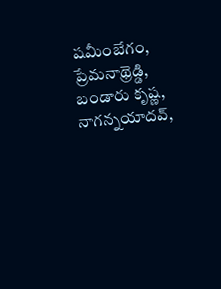షమీంబేగం, ప్రేమనాథ్రెడ్డి, బండారు కృష్ణ, నాగన్నయాదవ్,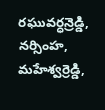రఘువర్ధన్రెడ్డి, నర్సింహ, మహేశ్వర్రెడ్డి,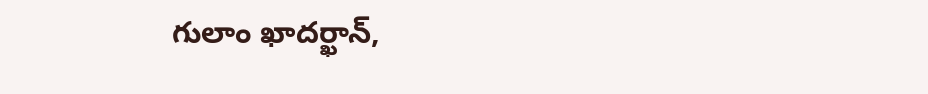గులాం ఖాదర్ఖాన్,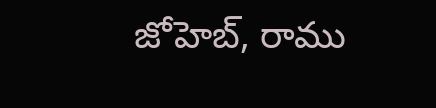జోహెబ్, రాము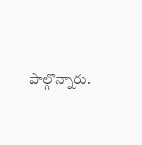పాల్గొన్నారు.